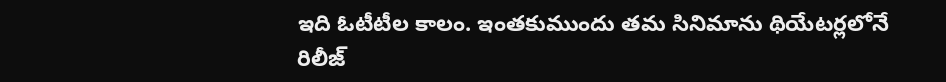ఇది ఓటీటీల కాలం. ఇంతకుముందు తమ సినిమాను థియేటర్లలోనే రిలీజ్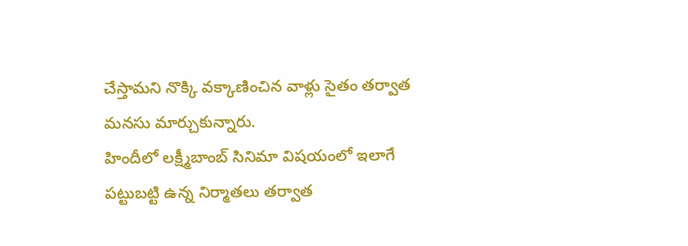చేస్తామని నొక్కి వక్కాణించిన వాళ్లు సైతం తర్వాత మనసు మార్చుకున్నారు.
హిందీలో లక్ష్మీబాంబ్ సినిమా విషయంలో ఇలాగే పట్టుబట్టి ఉన్న నిర్మాతలు తర్వాత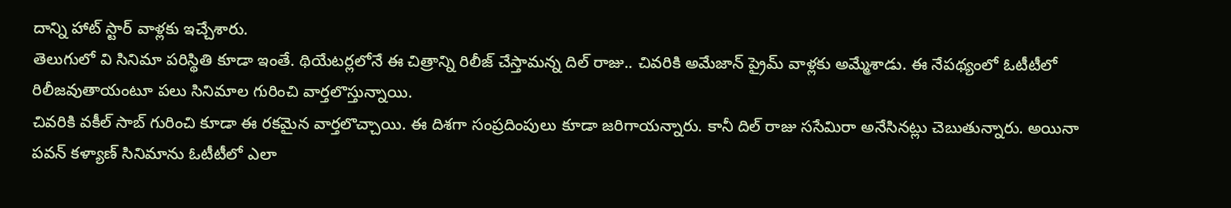దాన్ని హాట్ స్టార్ వాళ్లకు ఇచ్చేశారు.
తెలుగులో వి సినిమా పరిస్థితి కూడా ఇంతే. థియేటర్లలోనే ఈ చిత్రాన్ని రిలీజ్ చేస్తామన్న దిల్ రాజు.. చివరికి అమేజాన్ ప్రైమ్ వాళ్లకు అమ్మేశాడు. ఈ నేపథ్యంలో ఓటీటీలో రిలీజవుతాయంటూ పలు సినిమాల గురించి వార్తలొస్తున్నాయి.
చివరికి వకీల్ సాబ్ గురించి కూడా ఈ రకమైన వార్తలొచ్చాయి. ఈ దిశగా సంప్రదింపులు కూడా జరిగాయన్నారు. కానీ దిల్ రాజు ససేమిరా అనేసినట్లు చెబుతున్నారు. అయినా పవన్ కళ్యాణ్ సినిమాను ఓటీటీలో ఎలా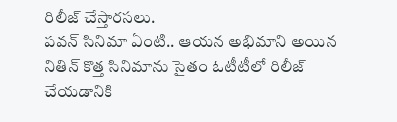రిలీజ్ చేస్తారసలు.
పవన్ సినిమా ఏంటి.. ఆయన అభిమాని అయిన నితిన్ కొత్త సినిమాను సైతం ఓటీటీలో రిలీజ్ చేయడానికి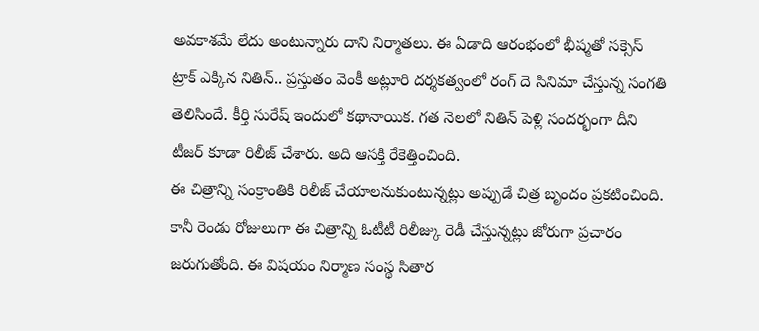అవకాశమే లేదు అంటున్నారు దాని నిర్మాతలు. ఈ ఏడాది ఆరంభంలో భీష్మతో సక్సెస్ ట్రాక్ ఎక్కిన నితిన్.. ప్రస్తుతం వెంకీ అట్లూరి దర్శకత్వంలో రంగ్ దె సినిమా చేస్తున్న సంగతి తెలిసిందే. కీర్తి సురేష్ ఇందులో కథానాయిక. గత నెలలో నితిన్ పెళ్లి సందర్భంగా దీని టీజర్ కూడా రిలీజ్ చేశారు. అది ఆసక్తి రేకెత్తించింది.
ఈ చిత్రాన్ని సంక్రాంతికి రిలీజ్ చేయాలనుకుంటున్నట్లు అప్పుడే చిత్ర బృందం ప్రకటించింది. కానీ రెండు రోజులుగా ఈ చిత్రాన్ని ఓటీటీ రిలీజ్కు రెడీ చేస్తున్నట్లు జోరుగా ప్రచారం జరుగుతోంది. ఈ విషయం నిర్మాణ సంస్థ సితార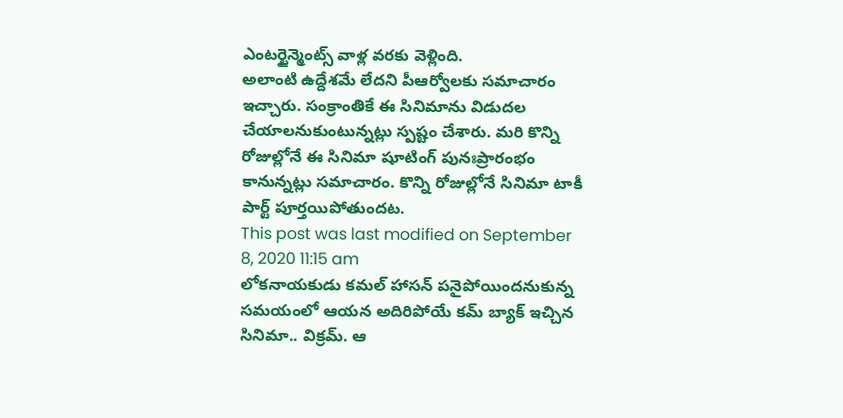ఎంటర్టైన్మెంట్స్ వాళ్ల వరకు వెళ్లింది.
అలాంటి ఉద్దేశమే లేదని పీఆర్వోలకు సమాచారం ఇచ్చారు. సంక్రాంతికే ఈ సినిమాను విడుదల చేయాలనుకుంటున్నట్లు స్పష్టం చేశారు. మరి కొన్ని రోజుల్లోనే ఈ సినిమా షూటింగ్ పునఃప్రారంభం కానున్నట్లు సమాచారం. కొన్ని రోజుల్లోనే సినిమా టాకీ పార్ట్ పూర్తయిపోతుందట.
This post was last modified on September 8, 2020 11:15 am
లోకనాయకుడు కమల్ హాసన్ పనైపోయిందనుకున్న సమయంలో ఆయన అదిరిపోయే కమ్ బ్యాక్ ఇచ్చిన సినిమా.. విక్రమ్. ఆ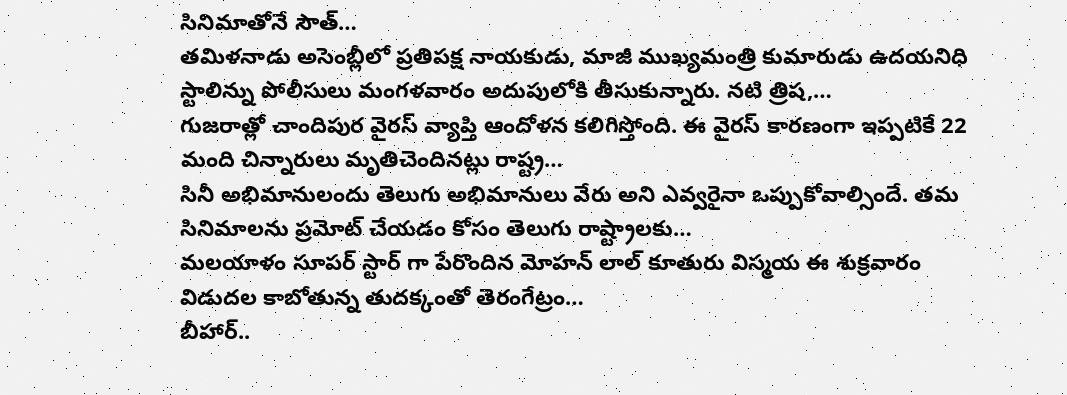సినిమాతోనే సౌత్…
తమిళనాడు అసెంబ్లీలో ప్రతిపక్ష నాయకుడు, మాజీ ముఖ్యమంత్రి కుమారుడు ఉదయనిధి స్టాలిన్ను పోలీసులు మంగళవారం అదుపులోకి తీసుకున్నారు. నటి త్రిష,…
గుజరాత్లో చాందిపుర వైరస్ వ్యాప్తి ఆందోళన కలిగిస్తోంది. ఈ వైరస్ కారణంగా ఇప్పటికే 22 మంది చిన్నారులు మృతిచెందినట్లు రాష్ట్ర…
సినీ అభిమానులందు తెలుగు అభిమానులు వేరు అని ఎవ్వరైనా ఒప్పుకోవాల్సిందే. తమ సినిమాలను ప్రమోట్ చేయడం కోసం తెలుగు రాష్ట్రాలకు…
మలయాళం సూపర్ స్టార్ గా పేరొందిన మోహన్ లాల్ కూతురు విస్మయ ఈ శుక్రవారం విడుదల కాబోతున్న తుదక్కంతో తెరంగేట్రం…
బీహార్..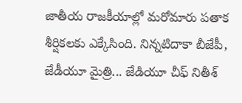జాతీయ రాజకీయాల్లో మరోమారు పతాక శీర్షికలకు ఎక్కేసింది. నిన్నటిదాకా బీజేపీ, జేడీయూ మైత్రి... జేడియూ చీఫ్ నితీశ్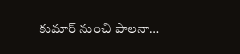కుమార్ నుంచి పాలనా…